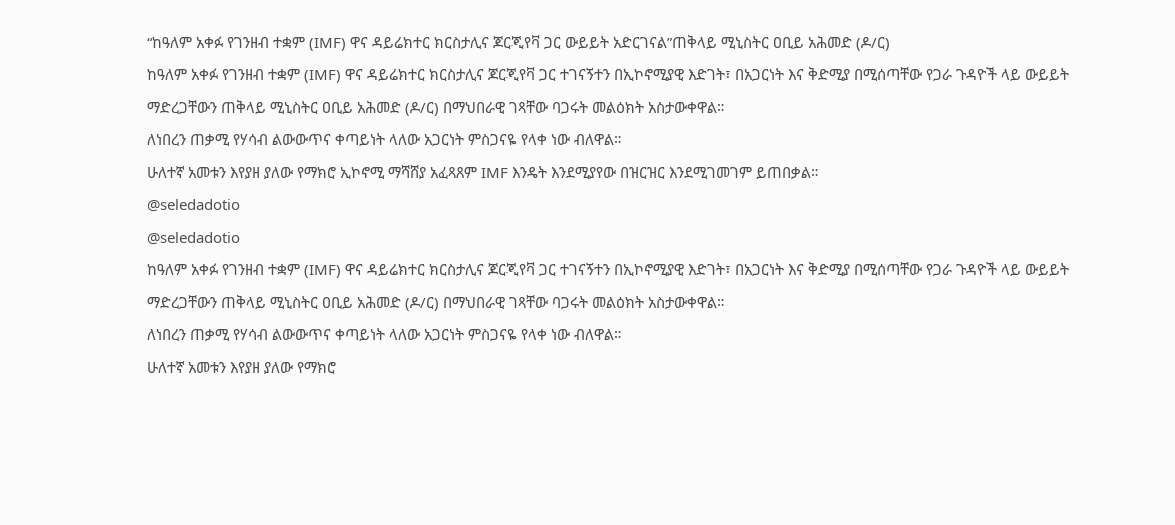“ከዓለም አቀፉ የገንዘብ ተቋም (IMF) ዋና ዳይሬክተር ክርስታሊና ጆርጂየቫ ጋር ውይይት አድርገናል”ጠቅላይ ሚኒስትር ዐቢይ አሕመድ (ዶ/ር)
ከዓለም አቀፉ የገንዘብ ተቋም (IMF) ዋና ዳይሬክተር ክርስታሊና ጆርጂየቫ ጋር ተገናኝተን በኢኮኖሚያዊ እድገት፣ በአጋርነት እና ቅድሚያ በሚሰጣቸው የጋራ ጉዳዮች ላይ ውይይት ማድረጋቸውን ጠቅላይ ሚኒስትር ዐቢይ አሕመድ (ዶ/ር) በማህበራዊ ገጻቸው ባጋሩት መልዕክት አስታውቀዋል።
ለነበረን ጠቃሚ የሃሳብ ልውውጥና ቀጣይነት ላለው አጋርነት ምስጋናዬ የላቀ ነው ብለዋል።
ሁለተኛ አመቱን እየያዘ ያለው የማክሮ ኢኮኖሚ ማሻሸያ አፈጻጸም IMF እንዴት እንደሚያየው በዝርዝር እንደሚገመገም ይጠበቃል።
@seledadotio
@seledadotio
ከዓለም አቀፉ የገንዘብ ተቋም (IMF) ዋና ዳይሬክተር ክርስታሊና ጆርጂየቫ ጋር ተገናኝተን በኢኮኖሚያዊ እድገት፣ በአጋርነት እና ቅድሚያ በሚሰጣቸው የጋራ ጉዳዮች ላይ ውይይት ማድረጋቸውን ጠቅላይ ሚኒስትር ዐቢይ አሕመድ (ዶ/ር) በማህበራዊ ገጻቸው ባጋሩት መልዕክት አስታውቀዋል።
ለነበረን ጠቃሚ የሃሳብ ልውውጥና ቀጣይነት ላለው አጋርነት ምስጋናዬ የላቀ ነው ብለዋል።
ሁለተኛ አመቱን እየያዘ ያለው የማክሮ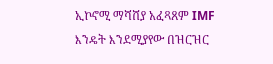ኢኮኖሚ ማሻሸያ አፈጻጸም IMF እንዴት እንደሚያየው በዝርዝር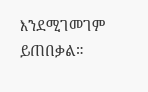እንደሚገመገም ይጠበቃል።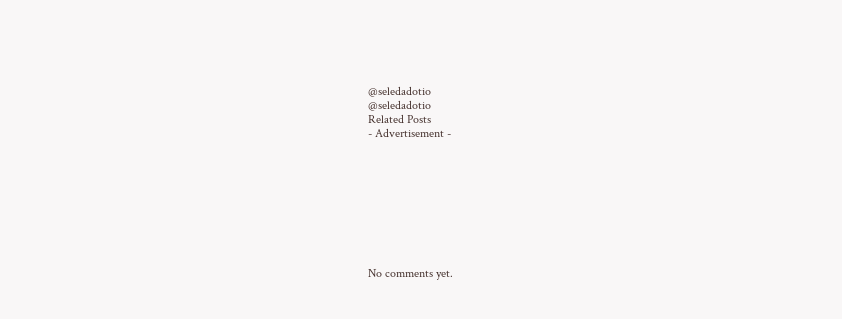@seledadotio
@seledadotio
Related Posts
- Advertisement -









No comments yet.